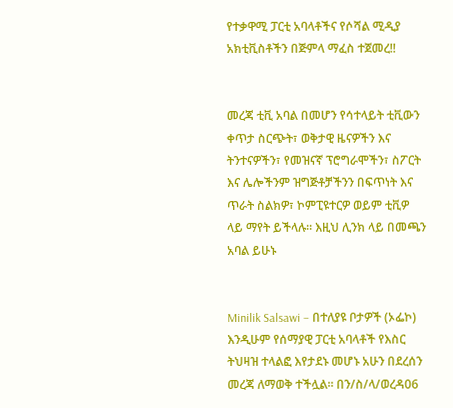የተቃዋሚ ፓርቲ አባላቶችና የሶሻል ሚዲያ አክቲቪስቶችን በጅምላ ማፈስ ተጀመረ!!


መረጃ ቲቪ አባል በመሆን የሳተላይት ቲቪውን ቀጥታ ስርጭት፣ ወቅታዊ ዜናዎችን እና ትንተናዎችን፣ የመዝናኛ ፕሮግራሞችን፣ ስፖርት እና ሌሎችንም ዝግጅቶቻችንን በፍጥነት እና ጥራት ስልክዎ፣ ኮምፒዩተርዎ ወይም ቲቪዎ ላይ ማየት ይችላሉ። እዚህ ሊንክ ላይ በመጫን አባል ይሁኑ


Minilik Salsawi – በተለያዩ ቦታዎች (ኦፌኮ) እንዲሁም የሰማያዊ ፓርቲ አባላቶች የእስር ትህዛዝ ተላልፎ እየታደኑ መሆኑ አሁን በደረሰን መረጃ ለማወቅ ተችሏል፡፡ በን/ስ/ላ/ወረዳ06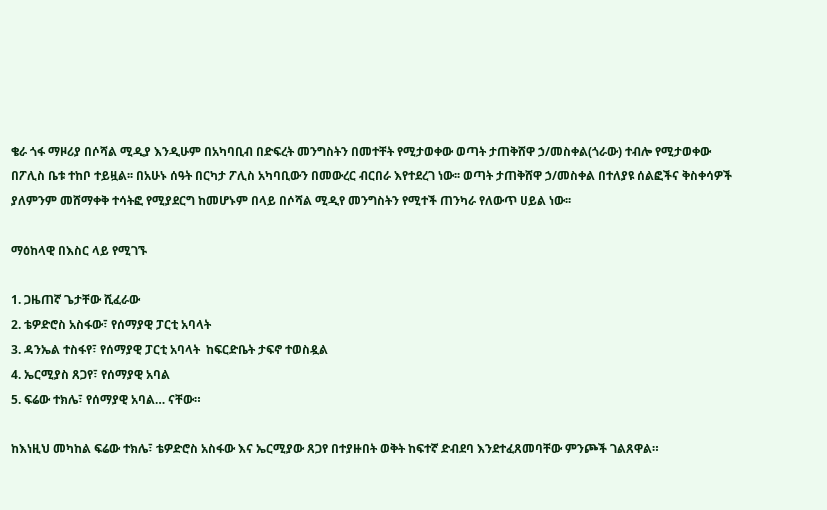ቄራ ጎፋ ማዞሪያ በሶሻል ሚዲያ እንዲሁም በአካባቢብ በድፍረት መንግስትን በመተቸት የሚታወቀው ወጣት ታጠቅሸዋ ኃ/መስቀል(ጎራው) ተብሎ የሚታወቀው በፖሊስ ቤቱ ተከቦ ተይዟል፡፡ በአሁኑ ሰዓት በርካታ ፖሊስ አካባቢውን በመውረር ብርበራ እየተደረገ ነው፡፡ ወጣት ታጠቅሸዋ ኃ/መስቀል በተለያዩ ሰልፎችና ቅስቀሳዎች ያለምንም መሸማቀቅ ተሳትፎ የሚያደርግ ከመሆኑም በላይ በሶሻል ሚዲየ መንግስትን የሚተች ጠንካራ የለውጥ ሀይል ነው፡፡

ማዕከላዊ በእስር ላይ የሚገኙ

1. ጋዜጠኛ ጌታቸው ሺፈራው
2. ቴዎድሮስ አስፋው፣ የሰማያዊ ፓርቲ አባላት
3. ዳንኤል ተስፋየ፣ የሰማያዊ ፓርቲ አባላት  ከፍርድቤት ታፍኖ ተወስዷል
4. ኤርሚያስ ጸጋየ፣ የሰማያዊ አባል
5. ፍሬው ተክሌ፣ የሰማያዊ አባል… ናቸው።

ከእነዚህ መካከል ፍሬው ተክሌ፣ ቴዎድሮስ አስፋው እና ኤርሚያው ጸጋየ በተያዙበት ወቅት ከፍተኛ ድብደባ እንደተፈጸመባቸው ምንጮች ገልጸዋል።